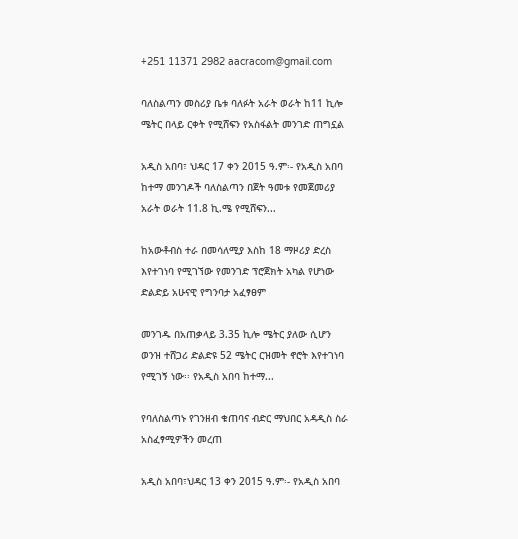+251 11371 2982 aacracom@gmail.com

ባለስልጣን መስሪያ ቤቱ ባለፉት አራት ወራት ከ11 ኪሎ ሜትር በላይ ርቀት የሚሸፍን የአስፋልት መንገድ ጠግኗል

አዲስ አበባ፣ ህዳር 17 ቀን 2015 ዓ.ም፡- የአዲስ አበባ ከተማ መንገዶች ባለስልጣን በጀት ዓመቱ የመጀመሪያ አራት ወራት 11.8 ኪ.ሜ የሚሸፍን...

ከአውቶብስ ተራ በመሳለሚያ እስከ 18 ማዞሪያ ድረስ እየተገነባ የሚገኘው የመንገድ ፕሮጀክት አካል የሆነው ድልድይ አሁናዊ የግንባታ አፈፃፀም

መንገዱ በአጠቃላይ 3.35 ኪሎ ሜትር ያለው ሲሆን ወንዝ ተሸጋሪ ድልድዩ 52 ሜትር ርዝመት ኖሮት እየተገነባ የሚገኝ ነው፡፡ የአዲስ አበባ ከተማ...

የባለስልጣኑ የገንዘብ ቁጠባና ብድር ማህበር አዳዲስ ስራ አስፈፃሚዎችን መረጠ

አዲስ አበባ፣ህዳር 13 ቀን 2015 ዓ.ም፡- የአዲስ አበባ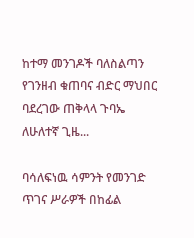ከተማ መንገዶች ባለስልጣን የገንዘብ ቁጠባና ብድር ማህበር ባደረገው ጠቅላላ ጉባኤ ለሁለተኛ ጊዜ...

ባሳለፍነዉ ሳምንት የመንገድ ጥገና ሥራዎች በከፊል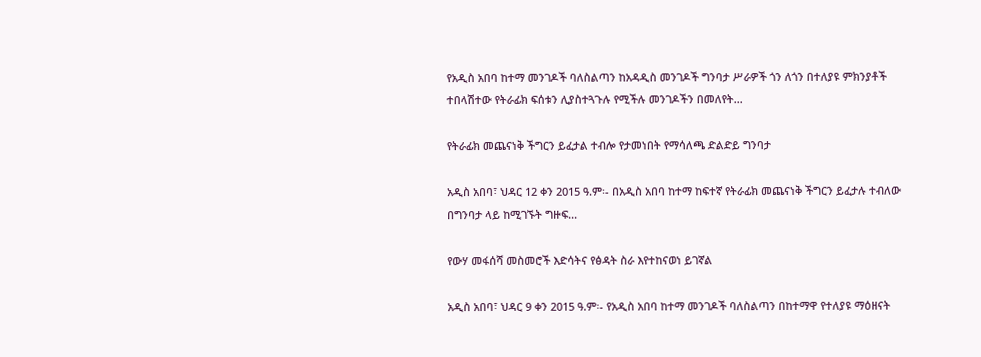የአዲስ አበባ ከተማ መንገዶች ባለስልጣን ከአዳዲስ መንገዶች ግንባታ ሥራዎች ጎን ለጎን በተለያዩ ምክንያቶች ተበላሽተው የትራፊክ ፍሰቱን ሊያስተጓጉሉ የሚችሉ መንገዶችን በመለየት...

የትራፊክ መጨናነቅ ችግርን ይፈታል ተብሎ የታመነበት የማሳለጫ ድልድይ ግንባታ

አዲስ አበባ፣ ህዳር 12 ቀን 2015 ዓ.ም፡- በአዲስ አበባ ከተማ ከፍተኛ የትራፊክ መጨናነቅ ችግርን ይፈታሉ ተብለው በግንባታ ላይ ከሚገኙት ግዙፍ...

የውሃ መፋሰሻ መስመሮች እድሳትና የፅዳት ስራ እየተከናወነ ይገኛል

አዲስ አበባ፣ ህዳር 9 ቀን 2015 ዓ.ም፡- የአዲስ አበባ ከተማ መንገዶች ባለስልጣን በከተማዋ የተለያዩ ማዕዘናት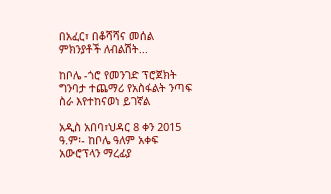በአፈር፣ በቆሻሻና መሰል ምክንያቶች ለብልሽት...

ከቦሌ -ጎሮ የመንገድ ፕሮጀክት ግንባታ ተጨማሪ የአስፋልት ንጣፍ ስራ እየተከናወነ ይገኛል

አዲስ አበባ፣ህዳር 8 ቀን 2015 ዓ.ም፡- ከቦሌ ዓለም አቀፍ አውሮፕላን ማረፊያ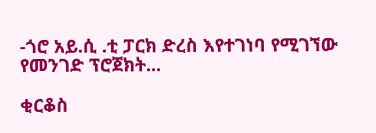-ጎሮ አይ.ሲ .ቲ ፓርክ ድረስ እየተገነባ የሚገኘው የመንገድ ፕሮጀክት...

ቂርቆስ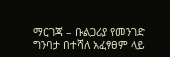ማርገጃ – ቡልጋሪያ የመንገድ ግንባታ በተሻለ አፈፃፀም ላይ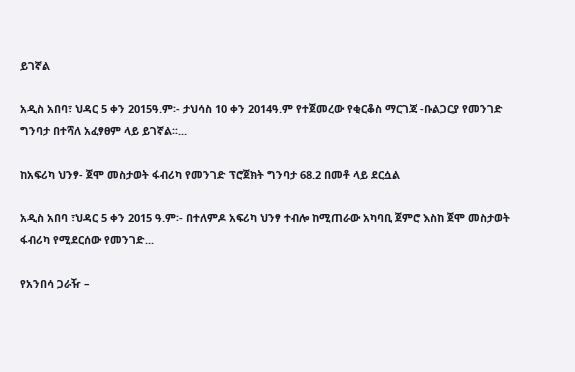ይገኛል

አዲስ አበባ፣ ህዳር 5 ቀን 2015ዓ.ም፡- ታህሳስ 10 ቀን 2014ዓ.ም የተጀመረው የቂርቆስ ማርገጃ -ቡልጋርያ የመንገድ ግንባታ በተሻለ አፈፃፀም ላይ ይገኛል፡፡...

ከአፍሪካ ህንፃ- ጀሞ መስታወት ፋብሪካ የመንገድ ፕሮጀክት ግንባታ 68.2 በመቶ ላይ ደርሷል

አዲስ አበባ ፣ህዳር 5 ቀን 2015 ዓ.ም፡- በተለምዶ አፍሪካ ህንፃ ተብሎ ከሚጠራው አካባቢ ጀምሮ እስከ ጀሞ መስታወት ፋብሪካ የሚደርሰው የመንገድ...

የአንበሳ ጋራዥ –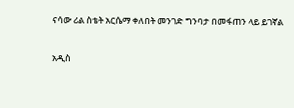ናሳው ሪል ስቴት አርሴማ ቀለበት መንገድ ግንባታ በመፋጠን ላይ ይገኛል

አዲስ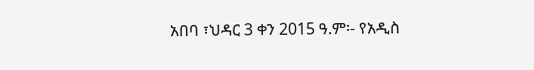አበባ ፣ህዳር 3 ቀን 2015 ዓ.ም፡- የአዲስ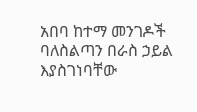አበባ ከተማ መንገዶች ባለስልጣን በራስ ኃይል እያስገነባቸው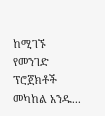ከሚገኙ የመንገድ ፕሮጀክቶች መካከል አንዱ...